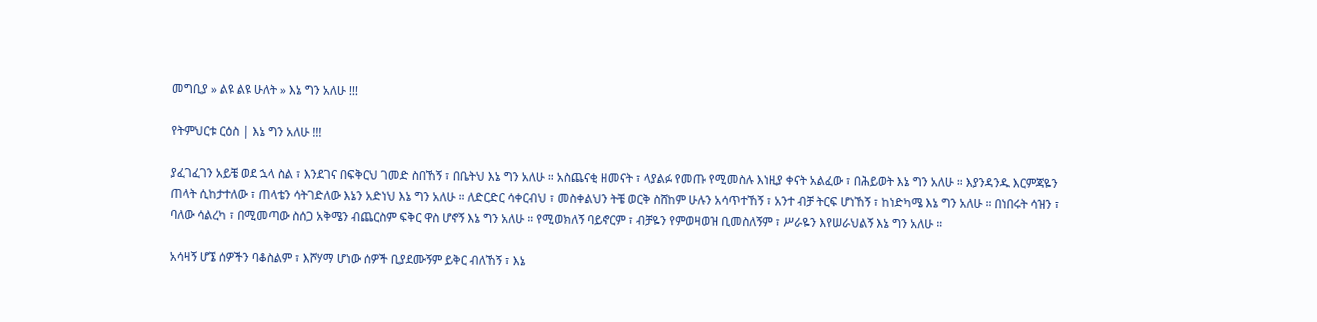መግቢያ » ልዩ ልዩ ሁለት » እኔ ግን አለሁ !!!

የትምህርቱ ርዕስ | እኔ ግን አለሁ !!!

ያፈገፈገን አይቼ ወደ ኋላ ስል ፣ እንደገና በፍቅርህ ገመድ ስበኸኝ ፣ በቤትህ እኔ ግን አለሁ ። አስጨናቂ ዘመናት ፣ ላያልፉ የመጡ የሚመስሉ እነዚያ ቀናት አልፈው ፣ በሕይወት እኔ ግን አለሁ ። እያንዳንዱ እርምጃዬን ጠላት ሲከታተለው ፣ ጠላቴን ሳትገድለው እኔን አድነህ እኔ ግን አለሁ ። ለድርድር ሳቀርብህ ፣ መስቀልህን ትቼ ወርቅ ስሸከም ሁሉን አሳጥተኸኝ ፣ አንተ ብቻ ትርፍ ሆነኸኝ ፣ ከነድካሜ እኔ ግን አለሁ ። በነበሩት ሳዝን ፣ ባለው ሳልረካ ፣ በሚመጣው ስሰጋ አቅሜን ብጨርስም ፍቅር ዋስ ሆኖኝ እኔ ግን አለሁ ። የሚወክለኝ ባይኖርም ፣ ብቻዬን የምወዛወዝ ቢመስለኝም ፣ ሥራዬን እየሠራህልኝ እኔ ግን አለሁ ።

አሳዛኝ ሆኜ ሰዎችን ባቆስልም ፣ እሾሃማ ሆነው ሰዎች ቢያደሙኝም ይቅር ብለኸኝ ፣ እኔ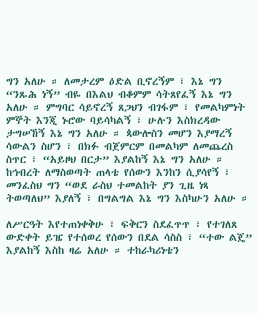ግን አለሁ ። ለመታረም ዕድል ቢኖረኝም ፣ እኔ ግን “ንጹሕ ነኝ” ብዬ በእልህ ብቆምም ሳትጸየፈኝ እኔ ግን አለሁ ። ምግባር ሳይኖረኝ ጸጋህን ብገፋም ፣ የመልካምነት ምኞት እንጂ ኑሮው ባይሳካልኝ ፣ ሁሉን እስክረዳው ታግሠኸኝ እኔ ግን አለሁ ። ጳውሎስን መሆን እያማረኝ ሳውልን ስሆን ፣ በክፉ ብጀምርም በመልካም ለመጨረስ ስጥር ፣ “አይዞህ በርታ” እያልከኝ እኔ ግን አለሁ ። ከኅብረት ለማስወጣት ጠላቴ የሰውን እንከን ሲያሳየኝ ፣ መንፈስህ ግን “ወደ ራስህ ተመልከት ያን ጊዜ ነጻ ትወጣለህ” እያለኝ ፣ በግልግል እኔ ግን እስካሁን አለሁ ።

ለሥርዓት እየተጠነቀቅሁ ፣ ፍቅርን ስደፈጥጥ ፣ የተገለጸ ውድቀት ይዤ የተሰወረ የሰውን በደል ሳስስ ፣ “ተው ልጄ” እያልከኝ እስከ ዛሬ አለሁ ። ተከራካሪነቴን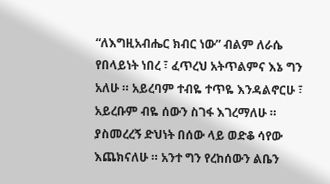“ለእግዚአብሔር ክብር ነው” ብልም ለራሴ የበላይነት ነበረ ፣ ፈጥረህ አትጥልምና እኔ ግን አለሁ ። አይረባም ተብዬ ተጥዬ እንዳልኖርሁ ፣ አይረቡም ብዬ ሰውን ስገፋ እገረማለሁ ። ያስመረረኝ ድህነት በሰው ላይ ወድቆ ሳየው እጨክናለሁ ። አንተ ግን የረከሰውን ልቤን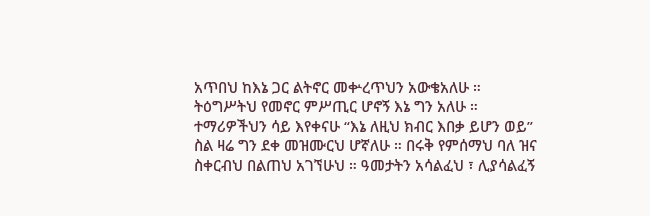አጥበህ ከእኔ ጋር ልትኖር መቍረጥህን አውቄአለሁ ። ትዕግሥትህ የመኖር ምሥጢር ሆኖኝ እኔ ግን አለሁ ። ተማሪዎችህን ሳይ እየቀናሁ “እኔ ለዚህ ክብር እበቃ ይሆን ወይ” ስል ዛሬ ግን ደቀ መዝሙርህ ሆኛለሁ ። በሩቅ የምሰማህ ባለ ዝና ስቀርብህ በልጠህ አገኘሁህ ። ዓመታትን አሳልፈህ ፣ ሊያሳልፈኝ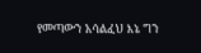የመጣውን አሳልፈህ እኔ ግን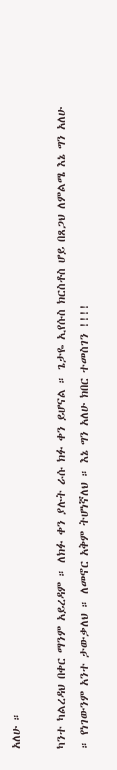አለሁ ።

ካንተ ካልረዳህ በቀር ማንም አይረዳም ። ለክፉ ቀን ያሉት ራሱ ክፉ ቀን ይሆናል ። ጌታዬ ኢየሱስ ክርስቶስ ሆይ በጸጋህ ለምልሜ እኔ ግን አለሁ ። የነገውንም አንተ ታውቃለህ ። ለመኖር አቅም ትሆነኛለህ ። እኔ ግን አለሁ ክበር ተመስገን !!!!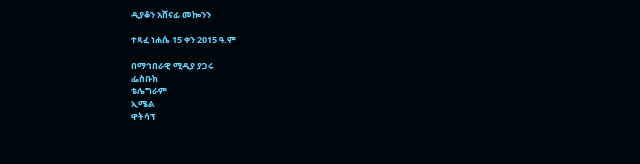ዲያቆን አሸናፊ መኰንን

ተጻፈ ነሐሴ 15 ቀን 2015 ዓ.ም

በማኅበራዊ ሚዲያ ያጋሩ
ፌስቡክ
ቴሌግራም
ኢሜል
ዋትሳፕ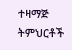ተዛማጅ ትምህርቶች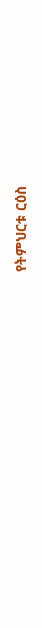የትምህርቱ ርዕስ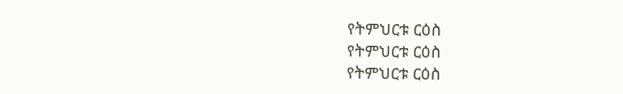የትምህርቱ ርዕስ
የትምህርቱ ርዕስ
የትምህርቱ ርዕስ